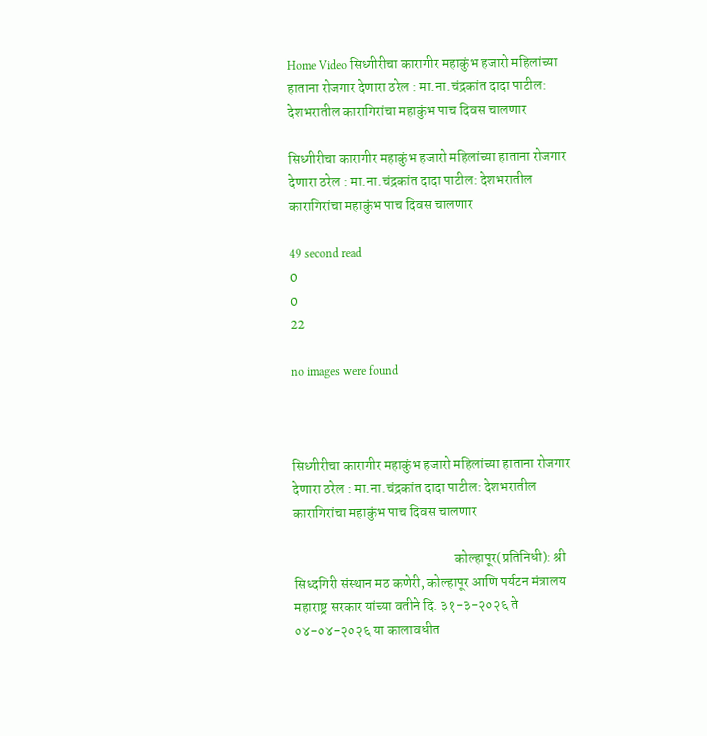Home Video सिध्गीरीचा कारागीर महाकुंभ हजारो महिलांच्या हाताना रोजगार देणारा ठरेल : मा.ना.चंद्रकांत दादा पाटील: देशभरातील कारागिरांचा महाकुंभ पाच दिवस चालणार

सिध्गीरीचा कारागीर महाकुंभ हजारो महिलांच्या हाताना रोजगार देणारा ठरेल : मा.ना.चंद्रकांत दादा पाटील: देशभरातील कारागिरांचा महाकुंभ पाच दिवस चालणार

49 second read
0
0
22

no images were found



सिध्गीरीचा कारागीर महाकुंभ हजारो महिलांच्या हाताना रोजगार देणारा ठरेल : मा.ना.चंद्रकांत दादा पाटील: देशभरातील कारागिरांचा महाकुंभ पाच दिवस चालणार

                                                          कोल्हापूर(प्रतिनिधी): श्री सिध्दगिरी संस्थान मठ कणेरी, कोल्हापूर आणि पर्यटन मंत्रालय महाराष्ट्र सरकार यांच्या वतीने दि. ३१-३-२०२६ ते ०४-०४-२०२६ या कालावधीत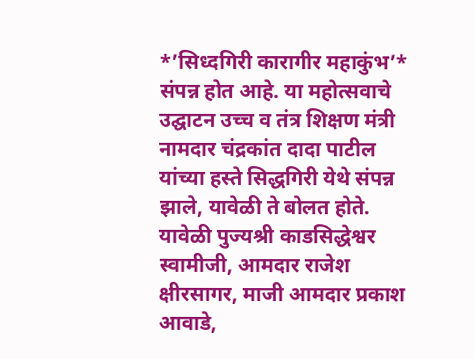*’सिध्दगिरी कारागीर महाकुंभ’* संपन्न होत आहे. या महोत्सवाचे उद्घाटन उच्च व तंत्र शिक्षण मंत्री नामदार चंद्रकांत दादा पाटील यांच्या हस्ते सिद्धगिरी येथे संपन्न झाले, यावेळी ते बोलत होते. यावेळी पुज्यश्री काडसिद्धेश्वर स्वामीजी, आमदार राजेश क्षीरसागर, माजी आमदार प्रकाश आवाडे,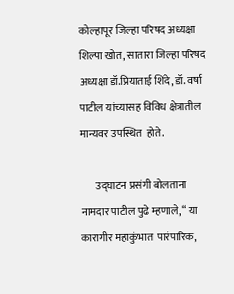कोल्हापूर जिल्हा परिषद अध्यक्षा  शिल्पा खोत, सातारा जिल्हा परिषद अध्यक्षा डॉ.प्रियाताई शिंदे, डॉ. वर्षा पाटील यांच्यासह विविध क्षेत्रातील मान्यवर उपस्थित  होते.

       उद्घाटन प्रसंगी बोलताना नामदार पाटील पुढे म्हणाले, “ या कारागीर महाकुंभात  पारंपारिक,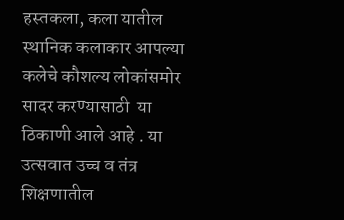हस्तकला, कला यातील स्थानिक कलाकार आपल्या कलेचे कौशल्य लोकांसमोर सादर करण्यासाठी  या ठिकाणी आले आहे . या उत्सवात उच्च व तंत्र शिक्षणातील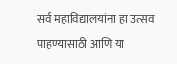सर्व महाविद्यालयांना हा उत्सव पाहण्यासाठी आणि या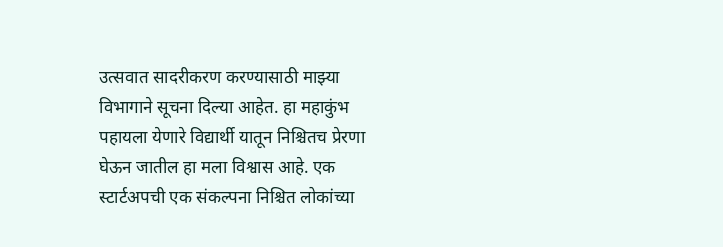उत्सवात सादरीकरण करण्यासाठी माझ्या विभागाने सूचना दिल्या आहेत. हा महाकुंभ पहायला येणारे विद्यार्थी यातून निश्चितच प्रेरणा घेऊन जातील हा मला विश्वास आहे. एक स्टार्टअपची एक संकल्पना निश्चित लोकांच्या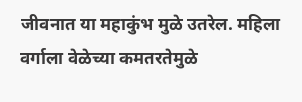जीवनात या महाकुंभ मुळे उतरेल. महिला वर्गाला वेळेच्या कमतरतेमुळे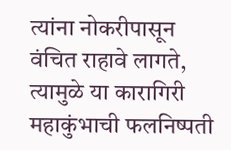त्यांना नोकरीपासून वंचित राहावे लागते, त्यामुळे या कारागिरी महाकुंभाची फलनिष्पती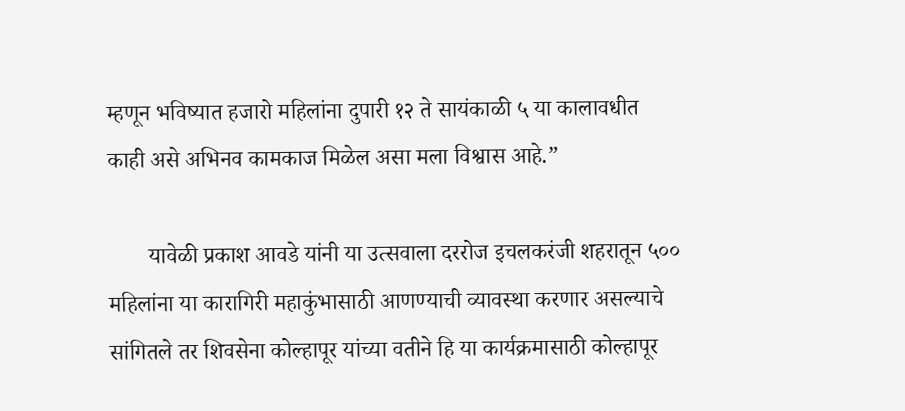म्हणून भविष्यात हजारो महिलांना दुपारी १२ ते सायंकाळी ५ या कालावधीत काही असे अभिनव कामकाज मिळेल असा मला विश्वास आहे.”

       यावेळी प्रकाश आवडे यांनी या उत्सवाला दररोज इचलकरंजी शहरातून ५०० महिलांना या कारागिरी महाकुंभासाठी आणण्याची व्यावस्था करणार असल्याचे सांगितले तर शिवसेना कोल्हापूर यांच्या वतीने हि या कार्यक्रमासाठी कोल्हापूर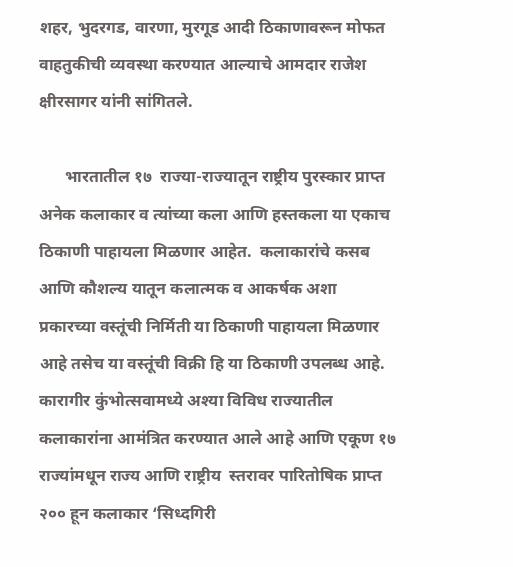शहर, भुदरगड, वारणा, मुरगूड आदी ठिकाणावरून मोफत वाहतुकीची व्यवस्था करण्यात आल्याचे आमदार राजेश क्षीरसागर यांनी सांगितले.

      भारतातील १७  राज्या-राज्यातून राष्ट्रीय पुरस्कार प्राप्त अनेक कलाकार व त्यांच्या कला आणि हस्तकला या एकाच ठिकाणी पाहायला मिळणार आहेत.  कलाकारांचे कसब आणि कौशल्य यातून कलात्मक व आकर्षक अशा प्रकारच्या वस्तूंची निर्मिती या ठिकाणी पाहायला मिळणार आहे तसेच या वस्तूंची विक्री हि या ठिकाणी उपलब्ध आहे. कारागीर कुंभोत्सवामध्ये अश्या विविध राज्यातील कलाकारांना आमंत्रित करण्यात आले आहे आणि एकूण १७ राज्यांमधून राज्य आणि राष्ट्रीय  स्तरावर पारितोषिक प्राप्त २०० हून कलाकार ‘सिध्दगिरी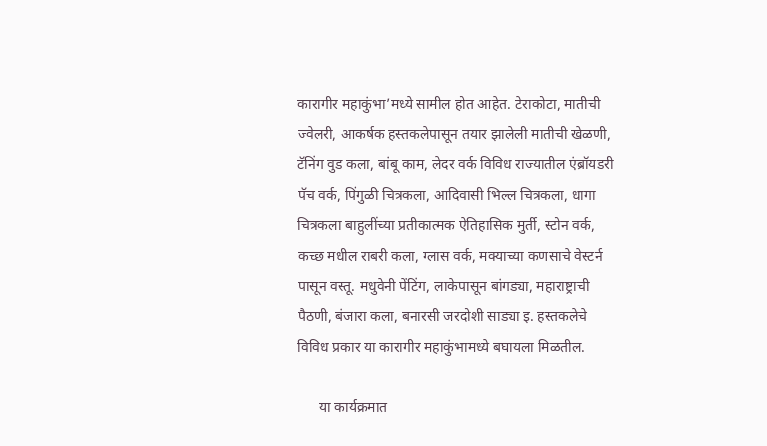कारागीर महाकुंभा’मध्ये सामील होत आहेत. टेराकोटा, मातीची ज्वेलरी, आकर्षक हस्तकलेपासून तयार झालेली मातीची खेळणी, टॅनिंग वुड कला, बांबू काम, लेदर वर्क विविध राज्यातील एंब्रॉयडरी पॅच वर्क, पिंगुळी चित्रकला, आदिवासी भिल्ल चित्रकला, धागा चित्रकला बाहुलींच्या प्रतीकात्मक ऐतिहासिक मुर्ती, स्टोन वर्क, कच्छ मधील राबरी कला, ग्लास वर्क, मक्याच्या कणसाचे वेस्टर्न पासून वस्तू. मधुवेनी पेंटिंग, लाकेपासून बांगड्या, महाराष्ट्राची पैठणी, बंजारा कला, बनारसी जरदोशी साड्या इ. हस्तकलेचे विविध प्रकार या कारागीर महाकुंभामध्ये बघायला मिळतील.

      या कार्यक्रमात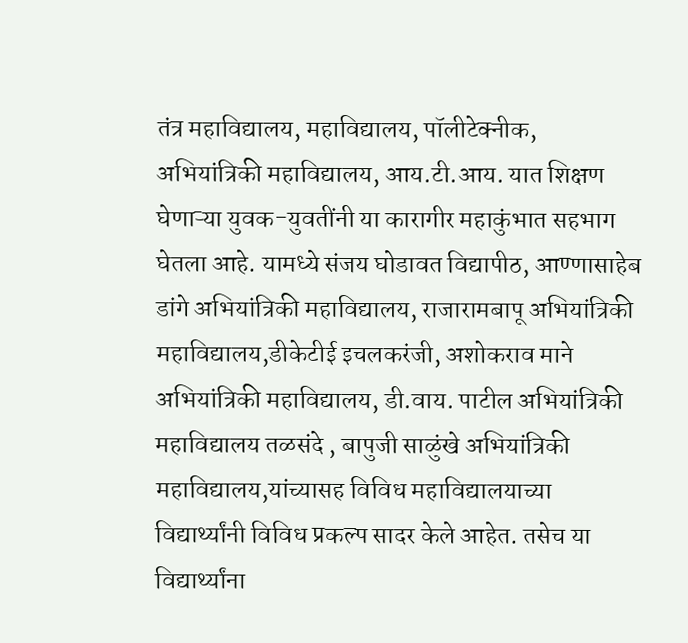तंत्र महाविद्यालय, महाविद्यालय, पॉलीटेक्नीक, अभियांत्रिकी महाविद्यालय, आय.टी.आय. यात शिक्षण घेणाऱ्या युवक-युवतींनी या कारागीर महाकुंभात सहभाग घेतला आहे. यामध्ये संजय घोडावत विद्यापीठ, आण्णासाहेब डांगे अभियांत्रिकी महाविद्यालय, राजारामबापू अभियांत्रिकी महाविद्यालय,डीकेटीई इचलकरंजी, अशोकराव माने अभियांत्रिकी महाविद्यालय, डी.वाय. पाटील अभियांत्रिकी महाविद्यालय तळसंदे , बापुजी साळुंखे अभियांत्रिकी महाविद्यालय,यांच्यासह विविध महाविद्यालयाच्या विद्यार्थ्यांनी विविध प्रकल्प सादर केले आहेत. तसेच या विद्यार्थ्यांना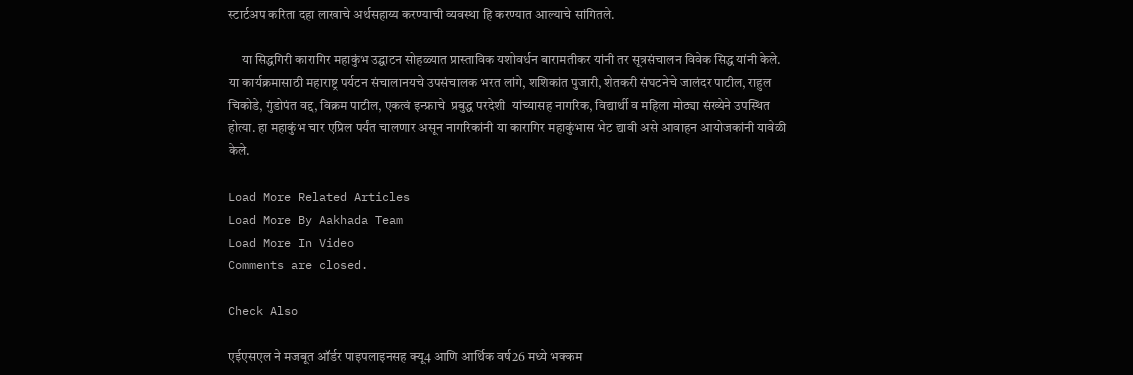स्टार्टअप करिता दहा लाखाचे अर्थसहाय्य करण्याची व्यवस्था हि करण्यात आल्याचे सांगितले.

     या सिद्धगिरी कारागिर महाकुंभ उद्घाटन सोहळ्यात प्रास्ताविक यशोवर्धन बारामतीकर यांनी तर सूत्रसंचालन विवेक सिद्ध यांनी केले. या कार्यक्रमासाठी महाराष्ट्र पर्यटन संचालानयचे उपसंचालक भरत लांगे, शशिकांत पुजारी, शेतकरी संघटनेचे जालंदर पाटील, राहुल चिकोडे, गुंडोपंत वद्द, विक्रम पाटील, एकत्वं इन्फ्राचे  प्रबुद्ध परदेशी  यांच्यासह नागरिक, विद्यार्थी व महिला मोठ्या संख्येने उपस्थित होत्या. हा महाकुंभ चार एप्रिल पर्यंत चालणार असून नागरिकांनी या कारागिर महाकुंभास भेट द्यावी असे आवाहन आयोजकांनी यावेळी केले.

Load More Related Articles
Load More By Aakhada Team
Load More In Video
Comments are closed.

Check Also

एईएसएल ने मजबूत ऑर्डर पाइपलाइनसह क्यू4 आणि आर्थिक वर्ष26 मध्ये भक्कम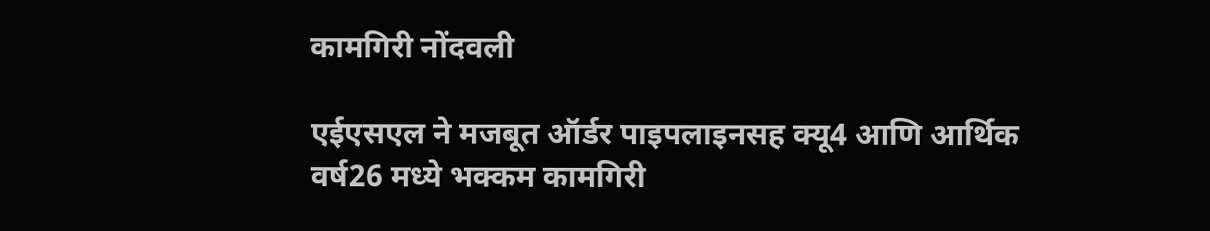कामगिरी नोंदवली

एईएसएल ने मजबूत ऑर्डर पाइपलाइनसह क्यू4 आणि आर्थिक वर्ष26 मध्ये भक्कम कामगिरी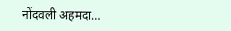नोंदवली अहमदा…